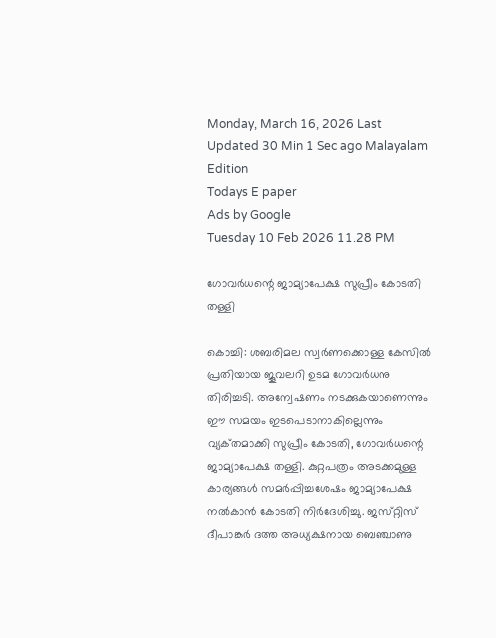Monday, March 16, 2026 Last Updated 30 Min 1 Sec ago Malayalam Edition
Todays E paper
Ads by Google
Tuesday 10 Feb 2026 11.28 PM

ഗോവര്‍ധന്റെ ജാമ്യാപേക്ഷ സുപ്രീം കോടതി തള്ളി

കൊച്ചി: ശബരിമല സ്വര്‍ണക്കൊള്ള കേസില്‍ പ്രതിയായ ജൂവലറി ഉടമ ഗോവര്‍ധനു തിരിച്ചടി. അന്വേഷണം നടക്കുകയാണെന്നും ഈ സമയം ഇടപെടാനാകില്ലെന്നും വ്യക്‌തമാക്കി സുപ്രീം കോടതി, ഗോവര്‍ധന്റെ ജാമ്യാപേക്ഷ തള്ളി. കുറ്റപത്രം അടക്കമുള്ള കാര്യങ്ങള്‍ സമര്‍പ്പിച്ചശേഷം ജാമ്യാപേക്ഷ നല്‍കാന്‍ കോടതി നിര്‍ദേശിച്ചു. ജസ്‌റ്റിസ്‌ ദീപാങ്കര്‍ ദത്ത അധ്യക്ഷനായ ബെഞ്ചാണു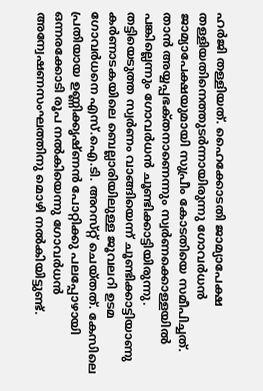ഹര്‍ജി തള്ളിയത്‌. ഹൈക്കോടതി ജാമ്യാപേക്ഷ തള്ളിയതിനെത്തുടര്‍ന്നായിരുന്നു ഗോവര്‍ധന്‍ ജാമ്യാപേക്ഷയുമായി സുപ്രീം കോടതിയെ സമീപിച്ചത്‌. താന്‍ അയ്യപ്പഭക്‌തനാണെന്നും സ്വര്‍ണക്കൊള്ളയില്‍ പങ്കില്ലെന്നും ഗോവര്‍ധന്‍ ചൂണ്ടിക്കാട്ടിയിരുന്നു.
തട്ടിയെടുത്ത സ്വര്‍ണം വാങ്ങിയെന്ന്‌ ചൂണ്ടിക്കാട്ടിയാണു കര്‍ണാടകയിലെ ബെല്ലാരിയിലുള്ള ജൂവലറി ഉടമ ഗോവര്‍ധനെ എസ്‌.ഐ.ടി. അറസ്‌റ്റ്‌ ചെയ്‌തത്‌. കേസിലെ പ്രതിയായ ഉണ്ണിക്കൃഷ്‌ണന്‍ പോറ്റിക്കു പലപ്പോഴായി ഒന്നരക്കോടി രൂപ നല്‍കിയെന്നു ഗോവര്‍ധന്‍ അന്വേഷണസംഘത്തിനു മൊഴി നല്‍കിയിട്ടുണ്ട്‌.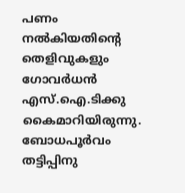പണം നല്‍കിയതിന്റെ തെളിവുകളും ഗോവര്‍ധന്‍ എസ്‌.ഐ.ടിക്കു കൈമാറിയിരുന്നു. ബോധപൂര്‍വം തട്ടിപ്പിനു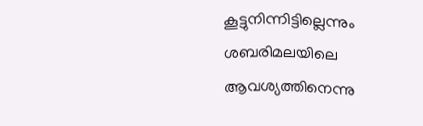കൂട്ടുനിന്നിട്ടില്ലെന്നും ശബരിമലയിലെ ആവശ്യത്തിനെന്നു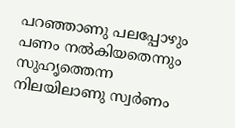പറഞ്ഞാണു പലപ്പോഴും പണം നല്‍കിയതെന്നും സുഹൃത്തെന്ന നിലയിലാണു സ്വര്‍ണം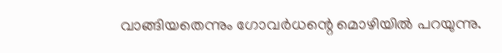വാങ്ങിയതെന്നും ഗോവര്‍ധന്റെ മൊഴിയില്‍ പറയുന്നു.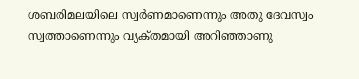ശബരിമലയിലെ സ്വര്‍ണമാണെന്നും അതു ദേവസ്വം സ്വത്താണെന്നും വ്യക്‌തമായി അറിഞ്ഞാണു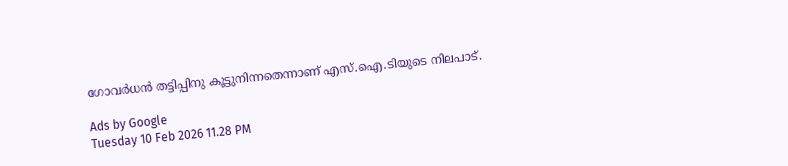ഗോവര്‍ധന്‍ തട്ടിപ്പിനു കൂട്ടുനിന്നതെന്നാണ്‌ എസ്‌.ഐ.ടിയുടെ നിലപാട്‌.

Ads by Google
Tuesday 10 Feb 2026 11.28 PM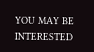YOU MAY BE INTERESTED